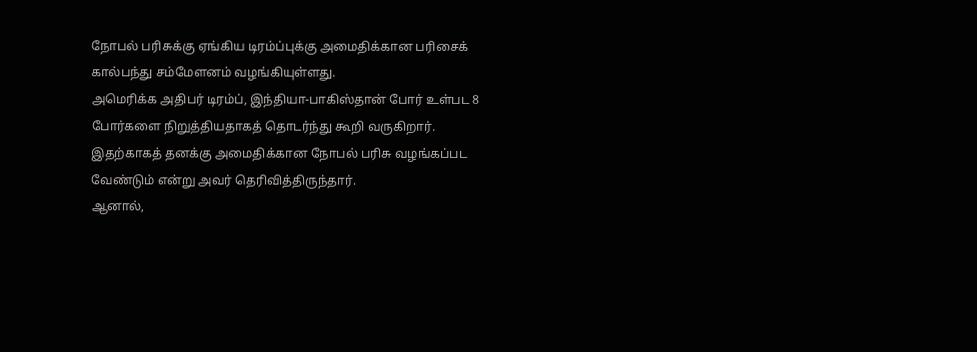நோபல் பரிசுக்கு ஏங்கிய டிரம்ப்புக்கு அமைதிக்கான பரிசைக் கால்பந்து சம்மேளனம் வழங்கியுள்ளது.
அமெரிக்க அதிபர் டிரம்ப், இந்தியா-பாகிஸ்தான் போர் உள்பட 8 போர்களை நிறுத்தியதாகத் தொடர்ந்து கூறி வருகிறார். இதற்காகத் தனக்கு அமைதிக்கான நோபல் பரிசு வழங்கப்பட வேண்டும் என்று அவர் தெரிவித்திருந்தார்.
ஆனால்,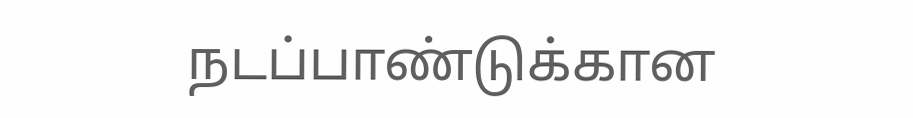நடப்பாண்டுக்கான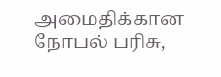அமைதிக்கான நோபல் பரிசு,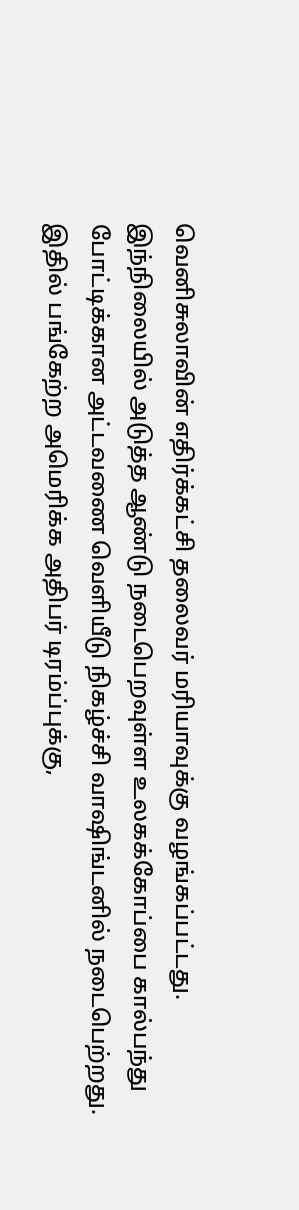வெனிசுலாவின் எதிர்க்கட்சி தலைவர் மரியாவுக்கு வழங்கப்பட்டது.
இந்நிலையில் அடுத்த ஆண்டு நடைபெறவுள்ள உலகக்கோப்பை கால்பந்து போட்டிக்கான அட்டவணை வெளியீடு நிகழ்ச்சி வாஷிங்டனில் நடைபெற்றது.
இதில் பங்கேற்ற அமெரிக்க அதிபர் டிரம்ப்புக்கு,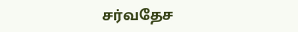சர்வதேச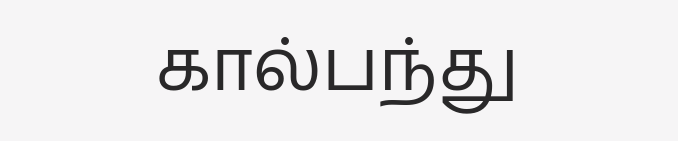கால்பந்து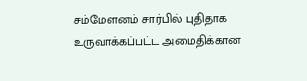சம்மேளனம் சார்பில் புதிதாக உருவாக்கப்பட்ட அமைதிக்கான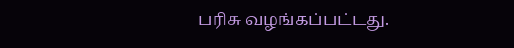பரிசு வழங்கப்பட்டது.